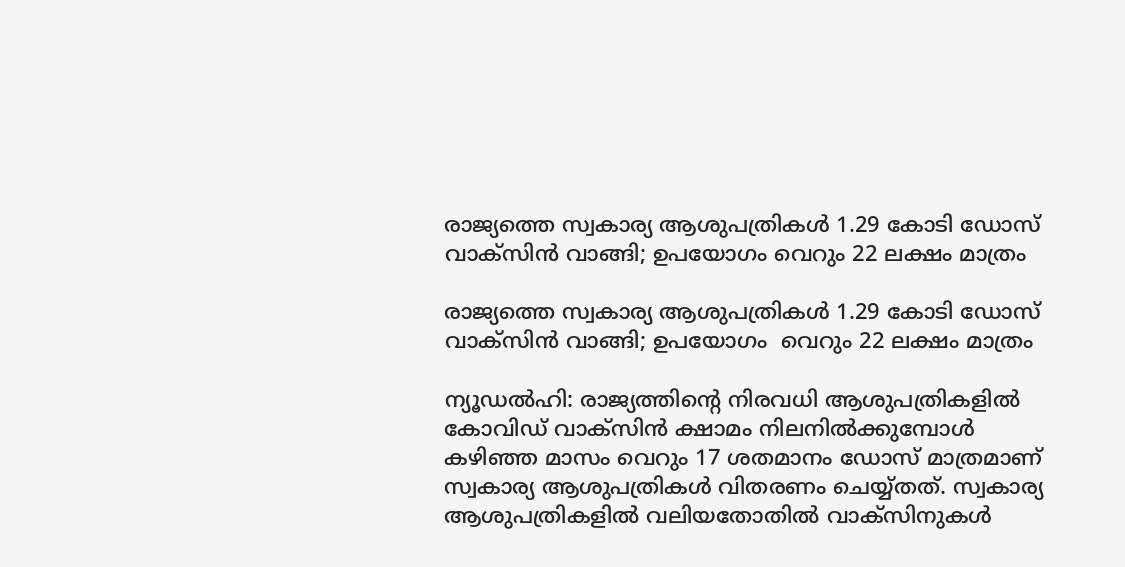രാജ്യത്തെ സ്വകാര്യ ആശുപത്രികൾ 1.29 കോടി ഡോസ് വാക്‌സിന്‍ വാങ്ങി; ഉപയോഗം വെറും 22 ലക്ഷം മാത്രം

രാജ്യത്തെ സ്വകാര്യ ആശുപത്രികൾ 1.29 കോടി ഡോസ് വാക്‌സിന്‍ വാങ്ങി; ഉപയോഗം  വെറും 22 ലക്ഷം മാത്രം

ന്യൂഡൽഹി: രാജ്യത്തിന്റെ നിരവധി ആശുപത്രികളിൽ കോവിഡ് വാക്സിൻ ക്ഷാമം നിലനിൽക്കുമ്പോൾ കഴിഞ്ഞ മാസം വെറും 17 ശതമാനം ഡോസ് മാത്രമാണ് സ്വകാര്യ ആശുപത്രികൾ വിതരണം ചെയ്യ്തത്. സ്വകാര്യ ആശുപത്രികളിൽ വലിയതോതിൽ വാക്സിനുകൾ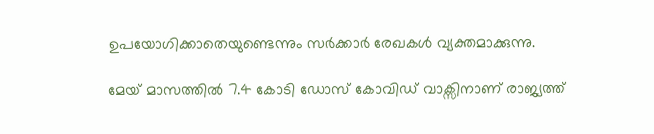ഉപയോഗിക്കാതെയുണ്ടെന്നും സർക്കാർ രേഖകൾ വ്യക്തമാക്കുന്നു.

മേയ് മാസത്തിൽ 7.4 കോടി ഡോസ് കോവിഡ് വാക്സിനാണ് രാജ്യത്ത്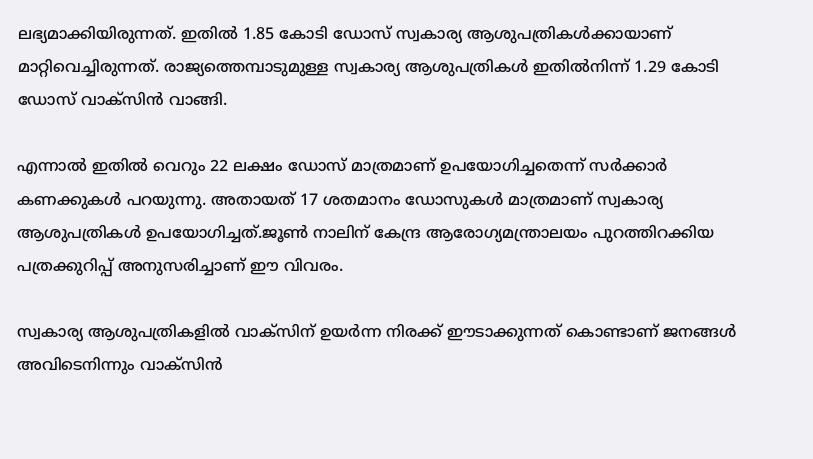ലഭ്യമാക്കിയിരുന്നത്. ഇതിൽ 1.85 കോടി ഡോസ് സ്വകാര്യ ആശുപത്രികൾക്കായാണ് മാറ്റിവെച്ചിരുന്നത്. രാജ്യത്തെമ്പാടുമുള്ള സ്വകാര്യ ആശുപത്രികൾ ഇതിൽനിന്ന് 1.29 കോടി ഡോസ് വാക്സിൻ വാങ്ങി.

എന്നാൽ ഇതിൽ വെറും 22 ലക്ഷം ഡോസ് മാത്രമാണ് ഉപയോഗിച്ചതെന്ന് സർക്കാർ കണക്കുകൾ പറയുന്നു. അതായത് 17 ശതമാനം ഡോസുകൾ മാത്രമാണ് സ്വകാര്യ ആശുപത്രികൾ ഉപയോഗിച്ചത്.ജൂൺ നാലിന് കേന്ദ്ര ആരോഗ്യമന്ത്രാലയം പുറത്തിറക്കിയ പത്രക്കുറിപ്പ് അനുസരിച്ചാണ് ഈ വിവരം.

സ്വകാര്യ ആശുപത്രികളിൽ വാക്സിന് ഉയർന്ന നിരക്ക് ഈടാക്കുന്നത് കൊണ്ടാണ് ജനങ്ങൾ അവിടെനിന്നും വാക്‌സിൻ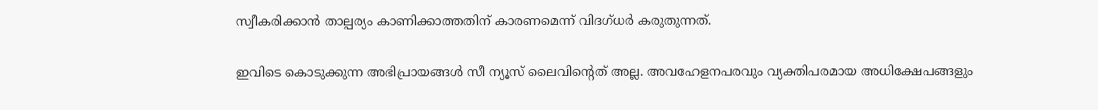സ്വീകരിക്കാൻ താല്പര്യം കാണിക്കാത്തതിന് കാരണമെന്ന് വിദഗ്ധർ കരുതുന്നത്.

ഇവിടെ കൊടുക്കുന്ന അഭിപ്രായങ്ങള്‍ സീ ന്യൂസ് ലൈവിന്റെത് അല്ല. അവഹേളനപരവും വ്യക്തിപരമായ അധിക്ഷേപങ്ങളും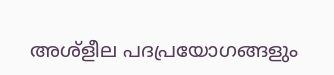അശ്‌ളീല പദപ്രയോഗങ്ങളും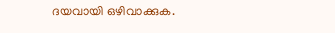ദയവായി ഒഴിവാക്കുക.